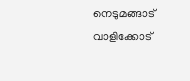നെടുമങ്ങാട് വാളിക്കോട്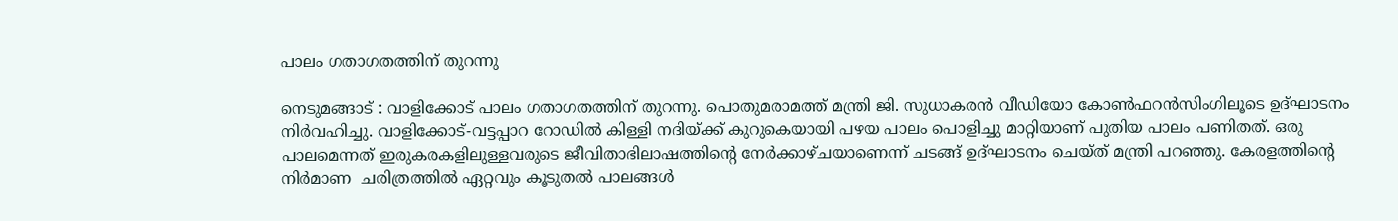പാലം ഗതാഗതത്തിന് തുറന്നു

നെടുമങ്ങാട് : വാളിക്കോട് പാലം ഗതാഗതത്തിന് തുറന്നു. പൊതുമരാമത്ത് മന്ത്രി ജി. സുധാകരന്‍ വീഡിയോ കോണ്‍ഫറന്‍സിംഗിലൂടെ ഉദ്ഘാടനം നിര്‍വഹിച്ചു. വാളിക്കോട്-വട്ടപ്പാറ റോഡില്‍ കിള്ളി നദിയ്ക്ക് കുറുകെയായി പഴയ പാലം പൊളിച്ചു മാറ്റിയാണ് പുതിയ പാലം പണിതത്. ഒരു പാലമെന്നത് ഇരുകരകളിലുള്ളവരുടെ ജീവിതാഭിലാഷത്തിന്റെ നേര്‍ക്കാഴ്ചയാണെന്ന് ചടങ്ങ് ഉദ്ഘാടനം ചെയ്ത് മന്ത്രി പറഞ്ഞു. കേരളത്തിന്റെ നിര്‍മാണ  ചരിത്രത്തില്‍ ഏറ്റവും കൂടുതല്‍ പാലങ്ങള്‍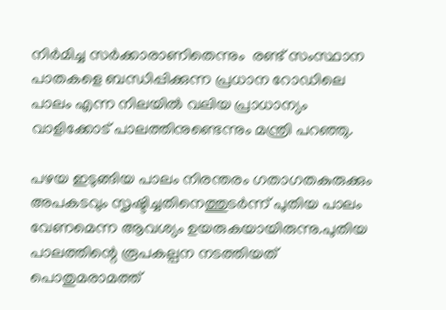നിര്‍മിച്ച സര്‍ക്കാരാണിതെന്നും  രണ്ട് സംസ്ഥാന പാതകളെ ബന്ധിപ്പിക്കുന്ന പ്രധാന റോഡിലെ പാലം എന്ന നിലയില്‍ വലിയ പ്രാധാന്യം വാളിക്കോട് പാലത്തിനുണ്ടെന്നും മന്ത്രി പറഞ്ഞു.

പഴയ ഇടുങ്ങിയ പാലം നിരന്തരം ഗതാഗതകുരുക്കും അപകടവും സൃഷ്ടിച്ചതിനെത്തുടര്‍ന്ന് പുതിയ പാലം വേണമെന്ന ആവശ്യം ഉയരുകയായിരുന്നു.പുതിയ പാലത്തിന്റെ രൂപകല്പന നടത്തിയത് പൊതുമരാമത്ത്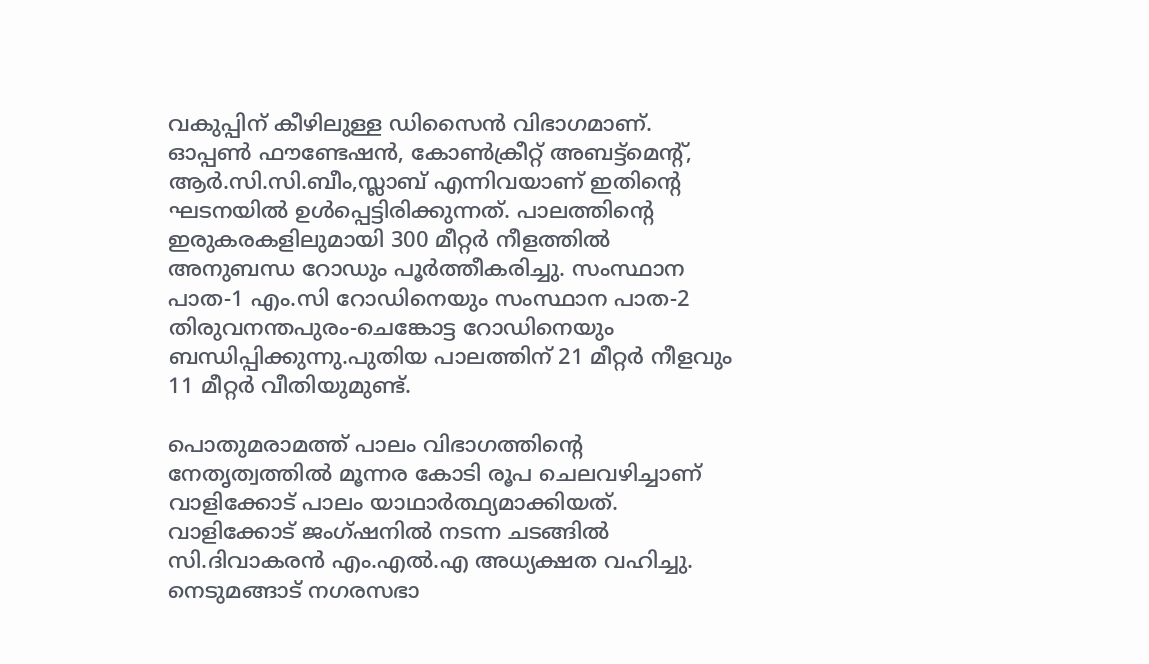വകുപ്പിന് കീഴിലുള്ള ഡിസൈന്‍ വിഭാഗമാണ്. ഓപ്പണ്‍ ഫൗണ്ടേഷന്‍, കോണ്‍ക്രീറ്റ് അബട്ട്മെന്റ്,  ആര്‍.സി.സി.ബീം,സ്ലാബ് എന്നിവയാണ് ഇതിന്റെ ഘടനയില്‍ ഉള്‍പ്പെട്ടിരിക്കുന്നത്. പാലത്തിന്റെ ഇരുകരകളിലുമായി 300 മീറ്റര്‍ നീളത്തില്‍ അനുബന്ധ റോഡും പൂര്‍ത്തീകരിച്ചു. സംസ്ഥാന പാത-1 എം.സി റോഡിനെയും സംസ്ഥാന പാത-2 തിരുവനന്തപുരം-ചെങ്കോട്ട റോഡിനെയും ബന്ധിപ്പിക്കുന്നു.പുതിയ പാലത്തിന് 21 മീറ്റര്‍ നീളവും 11 മീറ്റര്‍ വീതിയുമുണ്ട്.

പൊതുമരാമത്ത് പാലം വിഭാഗത്തിന്റെ നേതൃത്വത്തില്‍ മൂന്നര കോടി രൂപ ചെലവഴിച്ചാണ് വാളിക്കോട് പാലം യാഥാര്‍ത്ഥ്യമാക്കിയത്. വാളിക്കോട് ജംഗ്ഷനില്‍ നടന്ന ചടങ്ങില്‍ സി.ദിവാകരന്‍ എം.എല്‍.എ അധ്യക്ഷത വഹിച്ചു. നെടുമങ്ങാട് നഗരസഭാ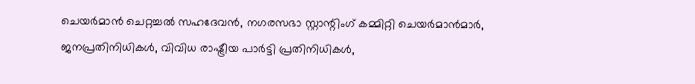ചെയര്‍മാന്‍ ചെറ്റച്ചല്‍ സഹദേവന്‍, നഗരസഭാ സ്റ്റാന്റിംഗ് കമ്മിറ്റി ചെയര്‍മാന്‍മാര്‍, ജനപ്രതിനിധികള്‍, വിവിധ രാഷ്ട്രീയ പാര്‍ട്ടി പ്രതിനിധികള്‍,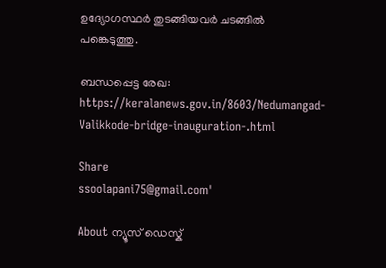ഉദ്യോഗസ്ഥര്‍ തുടങ്ങിയവര്‍ ചടങ്ങില്‍ പങ്കെടുത്തു.

ബന്ധപ്പെട്ട രേഖ: https://keralanews.gov.in/8603/Nedumangad-Valikkode-bridge-inauguration-.html

Share
ssoolapani75@gmail.com'

About ന്യൂസ് ഡെസ്ക്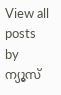View all posts by ന്യൂസ്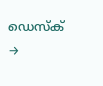ഡെസ്ക് →